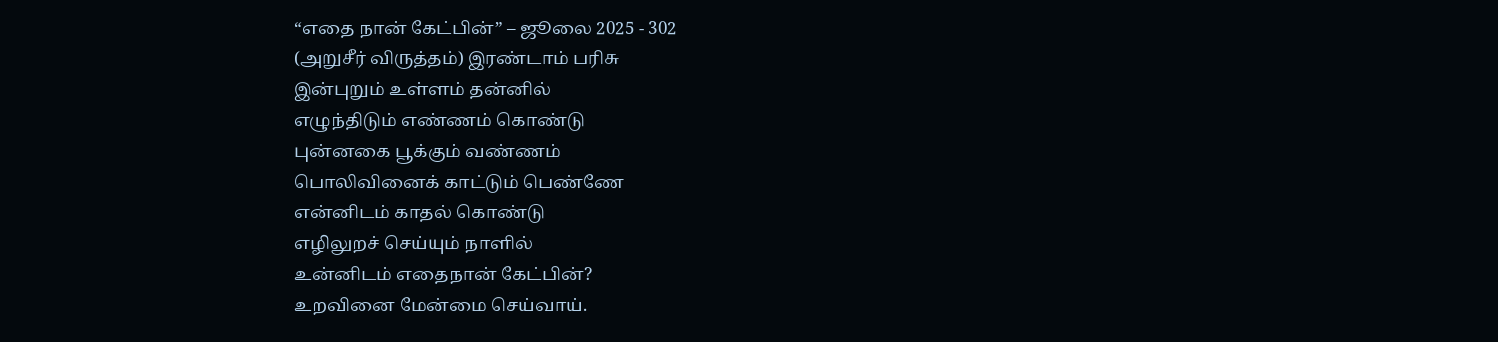“எதை நான் கேட்பின்” – ஜூலை 2025 - 302
(அறுசீர் விருத்தம்) இரண்டாம் பரிசு
இன்புறும் உள்ளம் தன்னில்
எழுந்திடும் எண்ணம் கொண்டு
புன்னகை பூக்கும் வண்ணம்
பொலிவினைக் காட்டும் பெண்ணே
என்னிடம் காதல் கொண்டு
எழிலுறச் செய்யும் நாளில்
உன்னிடம் எதைநான் கேட்பின்?
உறவினை மேன்மை செய்வாய்.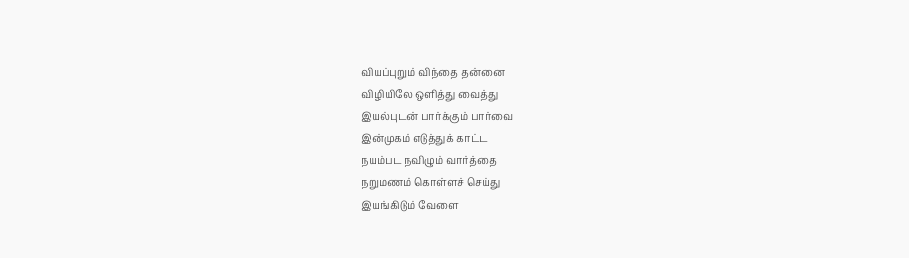வியப்புறும் விந்தை தன்னை
விழியிலே ஒளித்து வைத்து
இயல்புடன் பார்க்கும் பார்வை
இன்முகம் எடுத்துக் காட்ட
நயம்பட நவிழும் வார்த்தை
நறுமணம் கொள்ளச் செய்து
இயங்கிடும் வேளை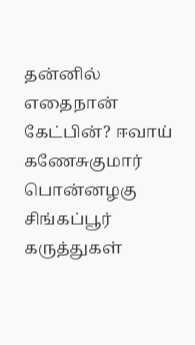தன்னில்
எதைநான் கேட்பின்? ஈவாய்
கணேசுகுமார்
பொன்னழகு
சிங்கப்பூர்
கருத்துகள்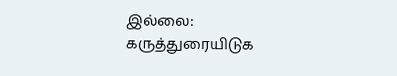இல்லை:
கருத்துரையிடுக